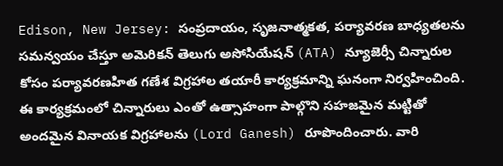Edison, New Jersey: సంప్రదాయం, సృజనాత్మకత, పర్యావరణ బాధ్యతలను సమన్వయం చేస్తూ అమెరికన్ తెలుగు అసోసియేషన్ (ATA) న్యూజెర్సీ చిన్నారుల కోసం పర్యావరణహిత గణేశ విగ్రహాల తయారీ కార్యక్రమాన్ని ఘనంగా నిర్వహించింది.
ఈ కార్యక్రమంలో చిన్నారులు ఎంతో ఉత్సాహంగా పాల్గొని సహజమైన మట్టితో అందమైన వినాయక విగ్రహాలను (Lord Ganesh) రూపొందించారు. వారి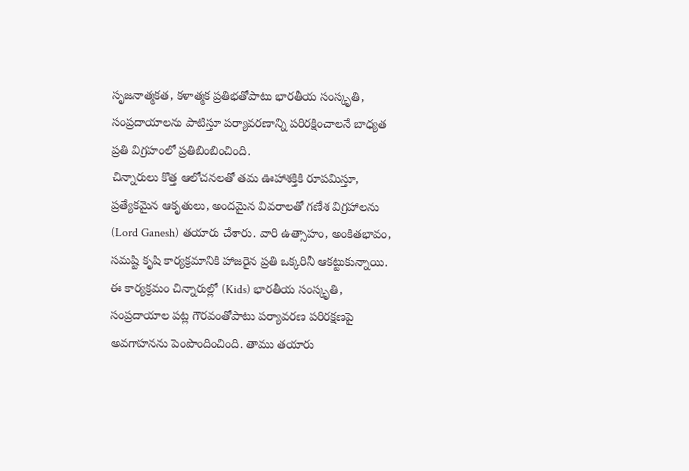సృజనాత్మకత, కళాత్మక ప్రతిభతోపాటు భారతీయ సంస్కృతి, సంప్రదాయాలను పాటిస్తూ పర్యావరణాన్ని పరిరక్షించాలనే బాధ్యత ప్రతి విగ్రహంలో ప్రతిబింబించింది.
చిన్నారులు కొత్త ఆలోచనలతో తమ ఊహాశక్తికి రూపమిస్తూ, ప్రత్యేకమైన ఆకృతులు, అందమైన వివరాలతో గణేశ విగ్రహాలను (Lord Ganesh) తయారు చేశారు. వారి ఉత్సాహం, అంకితభావం, సమష్టి కృషి కార్యక్రమానికి హాజరైన ప్రతి ఒక్కరినీ ఆకట్టుకున్నాయి.
ఈ కార్యక్రమం చిన్నారుల్లో (Kids) భారతీయ సంస్కృతి, సంప్రదాయాల పట్ల గౌరవంతోపాటు పర్యావరణ పరిరక్షణపై అవగాహనను పెంపొందించింది. తాము తయారు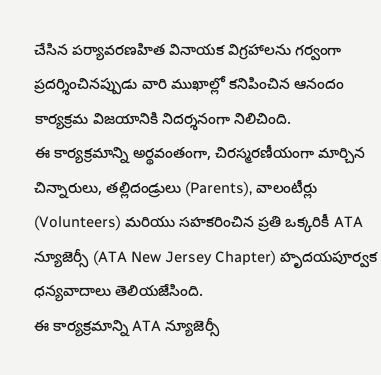చేసిన పర్యావరణహిత వినాయక విగ్రహాలను గర్వంగా ప్రదర్శించినప్పుడు వారి ముఖాల్లో కనిపించిన ఆనందం కార్యక్రమ విజయానికి నిదర్శనంగా నిలిచింది.
ఈ కార్యక్రమాన్ని అర్థవంతంగా, చిరస్మరణీయంగా మార్చిన చిన్నారులు, తల్లిదండ్రులు (Parents), వాలంటీర్లు (Volunteers) మరియు సహకరించిన ప్రతి ఒక్కరికీ ATA న్యూజెర్సీ (ATA New Jersey Chapter) హృదయపూర్వక ధన్యవాదాలు తెలియజేసింది.
ఈ కార్యక్రమాన్ని ATA న్యూజెర్సీ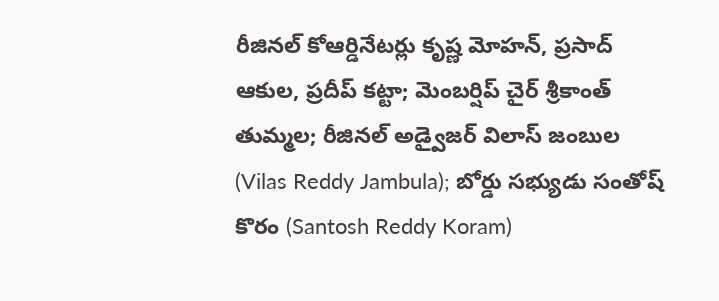రీజినల్ కోఆర్డినేటర్లు కృష్ణ మోహన్, ప్రసాద్ ఆకుల, ప్రదీప్ కట్టా; మెంబర్షిప్ చైర్ శ్రీకాంత్ తుమ్మల; రీజినల్ అడ్వైజర్ విలాస్ జంబుల (Vilas Reddy Jambula); బోర్డు సభ్యుడు సంతోష్ కొరం (Santosh Reddy Koram)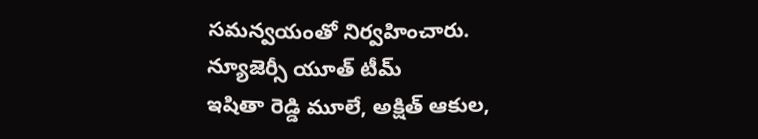సమన్వయంతో నిర్వహించారు.
న్యూజెర్సీ యూత్ టీమ్
ఇషితా రెడ్డి మూలే, అక్షిత్ ఆకుల,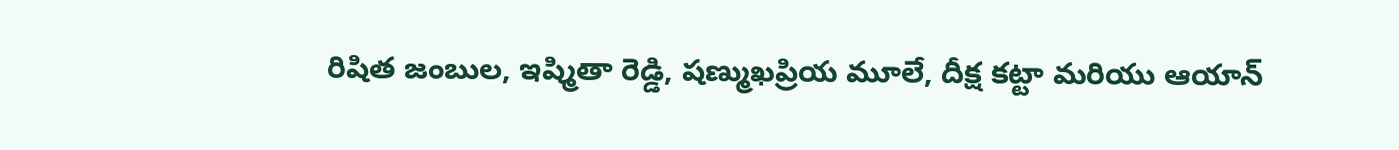రిషిత జంబుల, ఇష్మితా రెడ్డి, షణ్ముఖప్రియ మూలే, దీక్ష కట్టా మరియు ఆయాన్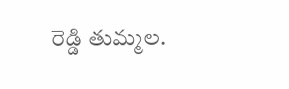రెడ్డి తుమ్మల.